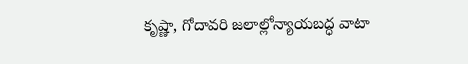కృష్ణా, గోదావరి జలాల్లోన్యాయబద్ధ వాటా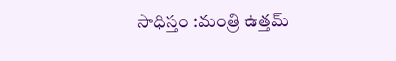సాధిస్తం :మంత్రి ఉత్తమ్‌‌‌‌‌‌‌‌‌‌‌‌‌‌‌‌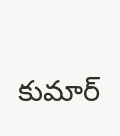కుమార్‌‌‌‌‌‌‌‌‌‌‌‌‌‌‌‌‌‌‌‌‌‌‌‌‌‌‌‌‌‌‌‌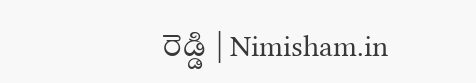రెడ్డి | Nimisham.in